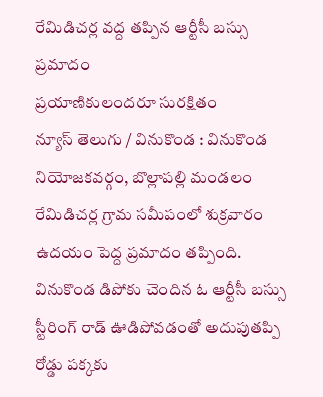రేమిడిచర్ల వద్ద తప్పిన ఆర్టీసీ బస్సు ప్రమాదం
ప్రయాణికులందరూ సురక్షితం
న్యూస్ తెలుగు / వినుకొండ : వినుకొండ నియోజకవర్గం, బొల్లాపల్లి మండలం రేమిడిచర్ల గ్రామ సమీపంలో శుక్రవారం ఉదయం పెద్ద ప్రమాదం తప్పింది. వినుకొండ డిపోకు చెందిన ఓ ఆర్టీసీ బస్సు స్టీరింగ్ రాడ్ ఊడిపోవడంతో అదుపుతప్పి రోడ్డు పక్కకు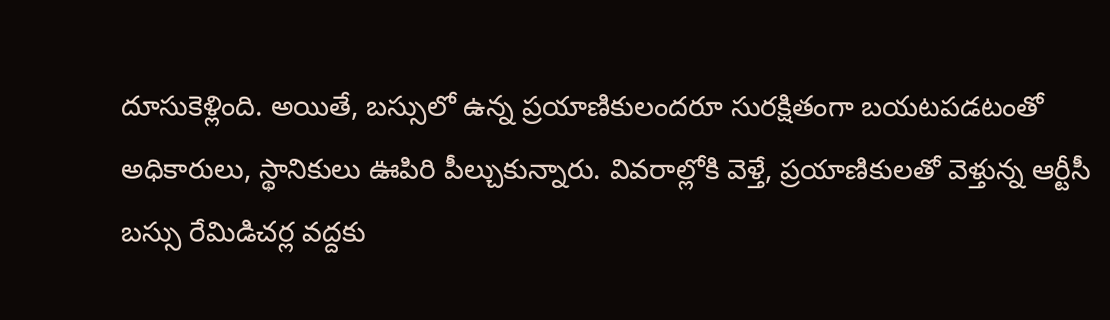దూసుకెళ్లింది. అయితే, బస్సులో ఉన్న ప్రయాణికులందరూ సురక్షితంగా బయటపడటంతో అధికారులు, స్థానికులు ఊపిరి పీల్చుకున్నారు. వివరాల్లోకి వెళ్తే, ప్రయాణికులతో వెళ్తున్న ఆర్టీసీ బస్సు రేమిడిచర్ల వద్దకు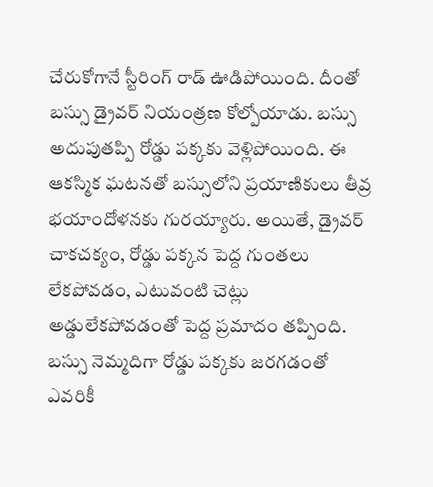చేరుకోగానే స్టీరింగ్ రాడ్ ఊడిపోయింది. దీంతో బస్సు డ్రైవర్ నియంత్రణ కోల్పోయాడు. బస్సు అదుపుతప్పి రోడ్డు పక్కకు వెళ్లిపోయింది. ఈ ఆకస్మిక ఘటనతో బస్సులోని ప్రయాణికులు తీవ్ర భయాందోళనకు గురయ్యారు. అయితే, డ్రైవర్ చాకచక్యం, రోడ్డు పక్కన పెద్ద గుంతలు లేకపోవడం, ఎటువంటి చెట్లు అడ్డులేకపోవడంతో పెద్ద ప్రమాదం తప్పింది. బస్సు నెమ్మదిగా రోడ్డు పక్కకు జరగడంతో ఎవరికీ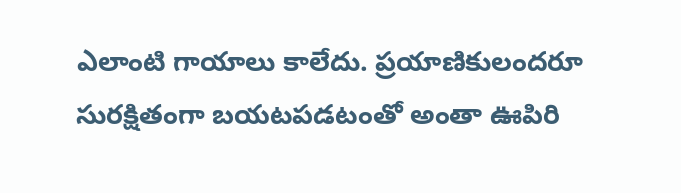ఎలాంటి గాయాలు కాలేదు. ప్రయాణికులందరూ సురక్షితంగా బయటపడటంతో అంతా ఊపిరి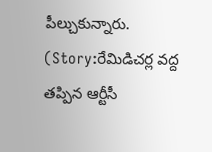పీల్చుకున్నారు. (Story:రేమిడిచర్ల వద్ద తప్పిన ఆర్టీసీ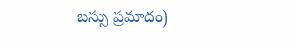బస్సు ప్రమాదం)